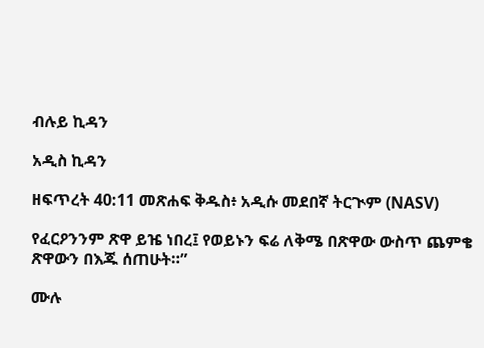ብሉይ ኪዳን

አዲስ ኪዳን

ዘፍጥረት 40:11 መጽሐፍ ቅዱስ፥ አዲሱ መደበኛ ትርጒም (NASV)

የፈርዖንንም ጽዋ ይዤ ነበረ፤ የወይኑን ፍሬ ለቅሜ በጽዋው ውስጥ ጨምቄ ጽዋውን በእጁ ሰጠሁት።”

ሙሉ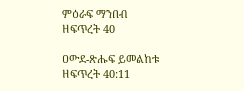ምዕራፍ ማንበብ ዘፍጥረት 40

ዐውደ-ጽሑፍ ይመልከቱ ዘፍጥረት 40:11